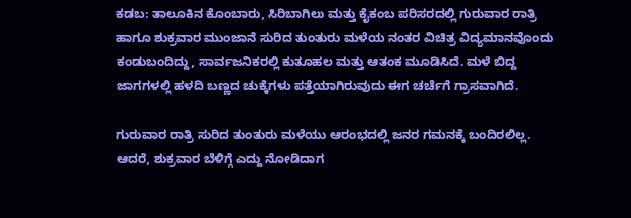ಕಡಬ: ತಾಲೂಕಿನ ಕೊಂಬಾರು, ಸಿರಿಬಾಗಿಲು ಮತ್ತು ಕೈಕಂಬ ಪರಿಸರದಲ್ಲಿ ಗುರುವಾರ ರಾತ್ರಿ ಹಾಗೂ ಶುಕ್ರವಾರ ಮುಂಜಾನೆ ಸುರಿದ ತುಂತುರು ಮಳೆಯ ನಂತರ ವಿಚಿತ್ರ ವಿದ್ಯಮಾನವೊಂದು ಕಂಡುಬಂದಿದ್ದು, ಸಾರ್ವಜನಿಕರಲ್ಲಿ ಕುತೂಹಲ ಮತ್ತು ಆತಂಕ ಮೂಡಿಸಿದೆ. ಮಳೆ ಬಿದ್ದ ಜಾಗಗಳಲ್ಲಿ ಹಳದಿ ಬಣ್ಣದ ಚುಕ್ಕೆಗಳು ಪತ್ತೆಯಾಗಿರುವುದು ಈಗ ಚರ್ಚೆಗೆ ಗ್ರಾಸವಾಗಿದೆ.

ಗುರುವಾರ ರಾತ್ರಿ ಸುರಿದ ತುಂತುರು ಮಳೆಯು ಆರಂಭದಲ್ಲಿ ಜನರ ಗಮನಕ್ಕೆ ಬಂದಿರಲಿಲ್ಲ. ಆದರೆ, ಶುಕ್ರವಾರ ಬೆಳಿಗ್ಗೆ ಎದ್ದು ನೋಡಿದಾಗ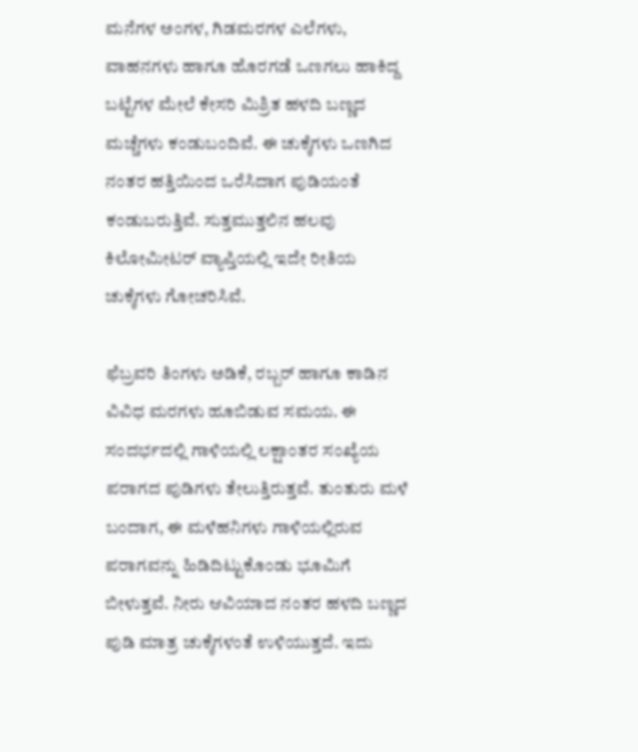ಮನೆಗಳ ಅಂಗಳ, ಗಿಡಮರಗಳ ಎಲೆಗಳು, ವಾಹನಗಳು ಹಾಗೂ ಹೊರಗಡೆ ಒಣಗಲು ಹಾಕಿದ್ದ ಬಟ್ಟೆಗಳ ಮೇಲೆ ಕೇಸರಿ ಮಿಶ್ರಿತ ಹಳದಿ ಬಣ್ಣದ ಮಚ್ಚೆಗಳು ಕಂಡುಬಂದಿವೆ. ಈ ಚುಕ್ಕೆಗಳು ಒಣಗಿದ ನಂತರ ಹತ್ತಿಯಿಂದ ಒರೆಸಿದಾಗ ಪುಡಿಯಂತೆ ಕಂಡುಬರುತ್ತಿವೆ. ಸುತ್ತಮುತ್ತಲಿನ ಹಲವು ಕಿಲೋಮೀಟರ್ ವ್ಯಾಪ್ತಿಯಲ್ಲಿ ಇದೇ ರೀತಿಯ ಚುಕ್ಕೆಗಳು ಗೋಚರಿಸಿವೆ.

ಫೆಬ್ರವರಿ ತಿಂಗಳು ಅಡಿಕೆ, ರಬ್ಬರ್ ಹಾಗೂ ಕಾಡಿನ ವಿವಿಧ ಮರಗಳು ಹೂಬಿಡುವ ಸಮಯ. ಈ ಸಂದರ್ಭದಲ್ಲಿ ಗಾಳಿಯಲ್ಲಿ ಲಕ್ಷಾಂತರ ಸಂಖ್ಯೆಯ ಪರಾಗದ ಪುಡಿಗಳು ತೇಲುತ್ತಿರುತ್ತವೆ. ತುಂತುರು ಮಳೆ ಬಂದಾಗ, ಈ ಮಳೆಹನಿಗಳು ಗಾಳಿಯಲ್ಲಿರುವ ಪರಾಗವನ್ನು ಹಿಡಿದಿಟ್ಟುಕೊಂಡು ಭೂಮಿಗೆ ಬೀಳುತ್ತವೆ. ನೀರು ಆವಿಯಾದ ನಂತರ ಹಳದಿ ಬಣ್ಣದ ಪುಡಿ ಮಾತ್ರ ಚುಕ್ಕೆಗಳಂತೆ ಉಳಿಯುತ್ತದೆ. ಇದು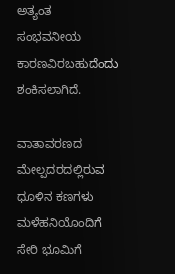ಅತ್ಯಂತ ಸಂಭವನೀಯ ಕಾರಣವಿರಬಹುದೆಂದು ಶಂಕಿಸಲಾಗಿದೆ.

ವಾತಾವರಣದ ಮೇಲ್ಪದರದಲ್ಲಿರುವ ಧೂಳಿನ ಕಣಗಳು ಮಳೆಹನಿಯೊಂದಿಗೆ ಸೇರಿ ಭೂಮಿಗೆ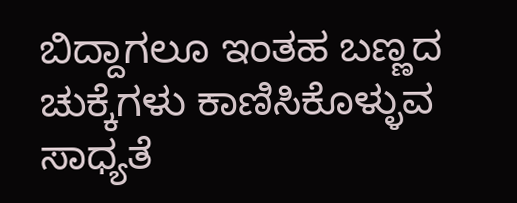ಬಿದ್ದಾಗಲೂ ಇಂತಹ ಬಣ್ಣದ ಚುಕ್ಕೆಗಳು ಕಾಣಿಸಿಕೊಳ್ಳುವ ಸಾಧ್ಯತೆ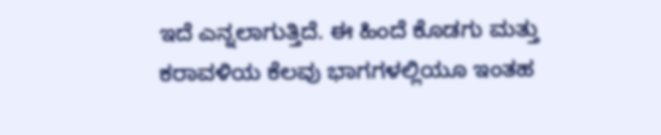ಇದೆ ಎನ್ನಲಾಗುತ್ತಿದೆ. ಈ ಹಿಂದೆ ಕೊಡಗು ಮತ್ತು ಕರಾವಳಿಯ ಕೆಲವು ಭಾಗಗಳಲ್ಲಿಯೂ ಇಂತಹ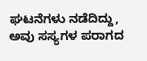ಘಟನೆಗಳು ನಡೆದಿದ್ದು, ಅವು ಸಸ್ಯಗಳ ಪರಾಗದ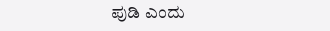ಪುಡಿ ಎಂದು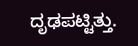ದೃಢಪಟ್ಟಿತ್ತು.